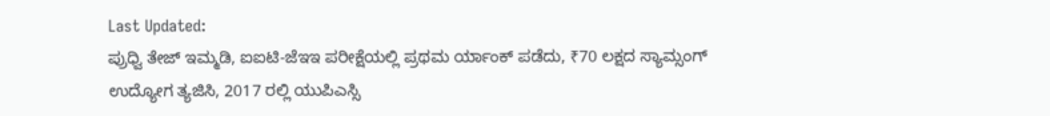Last Updated:
ಪ್ರುಧ್ವಿ ತೇಜ್ ಇಮ್ಮಡಿ, ಐಐಟಿ-ಜೆಇಇ ಪರೀಕ್ಷೆಯಲ್ಲಿ ಪ್ರಥಮ ರ್ಯಾಂಕ್ ಪಡೆದು, ₹70 ಲಕ್ಷದ ಸ್ಯಾಮ್ಸಂಗ್ ಉದ್ಯೋಗ ತ್ಯಜಿಸಿ, 2017 ರಲ್ಲಿ ಯುಪಿಎಸ್ಸಿ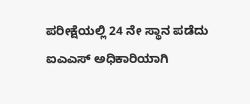ಪರೀಕ್ಷೆಯಲ್ಲಿ 24 ನೇ ಸ್ಥಾನ ಪಡೆದು ಐಎಎಸ್ ಅಧಿಕಾರಿಯಾಗಿ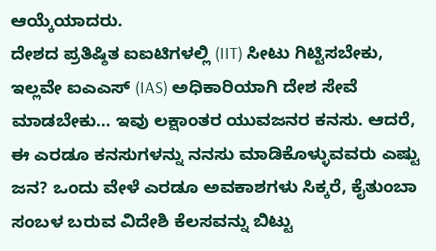ಆಯ್ಕೆಯಾದರು.
ದೇಶದ ಪ್ರತಿಷ್ಠಿತ ಐಐಟಿಗಳಲ್ಲಿ (IIT) ಸೀಟು ಗಿಟ್ಟಿಸಬೇಕು, ಇಲ್ಲವೇ ಐಎಎಸ್ (IAS) ಅಧಿಕಾರಿಯಾಗಿ ದೇಶ ಸೇವೆ ಮಾಡಬೇಕು… ಇವು ಲಕ್ಷಾಂತರ ಯುವಜನರ ಕನಸು. ಆದರೆ, ಈ ಎರಡೂ ಕನಸುಗಳನ್ನು ನನಸು ಮಾಡಿಕೊಳ್ಳುವವರು ಎಷ್ಟು ಜನ? ಒಂದು ವೇಳೆ ಎರಡೂ ಅವಕಾಶಗಳು ಸಿಕ್ಕರೆ, ಕೈತುಂಬಾ ಸಂಬಳ ಬರುವ ವಿದೇಶಿ ಕೆಲಸವನ್ನು ಬಿಟ್ಟು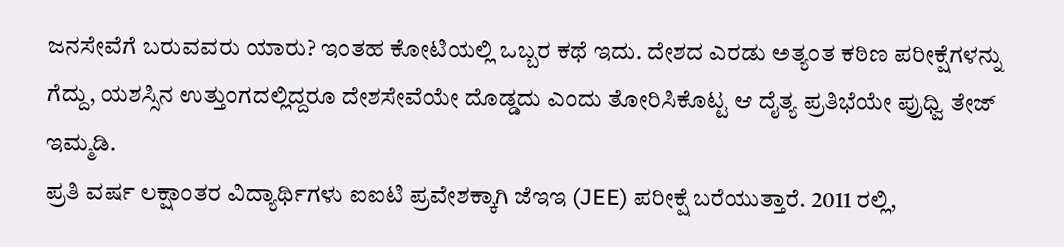ಜನಸೇವೆಗೆ ಬರುವವರು ಯಾರು? ಇಂತಹ ಕೋಟಿಯಲ್ಲಿ ಒಬ್ಬರ ಕಥೆ ಇದು. ದೇಶದ ಎರಡು ಅತ್ಯಂತ ಕಠಿಣ ಪರೀಕ್ಷೆಗಳನ್ನು ಗೆದ್ದು, ಯಶಸ್ಸಿನ ಉತ್ತುಂಗದಲ್ಲಿದ್ದರೂ ದೇಶಸೇವೆಯೇ ದೊಡ್ಡದು ಎಂದು ತೋರಿಸಿಕೊಟ್ಟ ಆ ದೈತ್ಯ ಪ್ರತಿಭೆಯೇ ಪ್ರುಧ್ವಿ ತೇಜ್ ಇಮ್ಮಡಿ.
ಪ್ರತಿ ವರ್ಷ ಲಕ್ಷಾಂತರ ವಿದ್ಯಾರ್ಥಿಗಳು ಐಐಟಿ ಪ್ರವೇಶಕ್ಕಾಗಿ ಜೆಇಇ (JEE) ಪರೀಕ್ಷೆ ಬರೆಯುತ್ತಾರೆ. 2011 ರಲ್ಲಿ,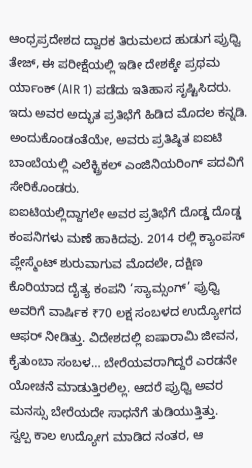ಆಂಧ್ರಪ್ರದೇಶದ ದ್ವಾರಕ ತಿರುಮಲದ ಹುಡುಗ ಪ್ರುಧ್ವಿ ತೇಜ್, ಈ ಪರೀಕ್ಷೆಯಲ್ಲಿ ಇಡೀ ದೇಶಕ್ಕೇ ಪ್ರಥಮ ರ್ಯಾಂಕ್ (AIR 1) ಪಡೆದು ಇತಿಹಾಸ ಸೃಷ್ಟಿಸಿದರು. ಇದು ಅವರ ಅದ್ಭುತ ಪ್ರತಿಭೆಗೆ ಹಿಡಿದ ಮೊದಲ ಕನ್ನಡಿ. ಅಂದುಕೊಂಡಂತೆಯೇ, ಅವರು ಪ್ರತಿಷ್ಠಿತ ಐಐಟಿ ಬಾಂಬೆಯಲ್ಲಿ ಎಲೆಕ್ಟ್ರಿಕಲ್ ಎಂಜಿನಿಯರಿಂಗ್ ಪದವಿಗೆ ಸೇರಿಕೊಂಡರು.
ಐಐಟಿಯಲ್ಲಿದ್ದಾಗಲೇ ಅವರ ಪ್ರತಿಭೆಗೆ ದೊಡ್ಡ ದೊಡ್ಡ ಕಂಪನಿಗಳು ಮಣೆ ಹಾಕಿದವು. 2014 ರಲ್ಲಿ ಕ್ಯಾಂಪಸ್ ಪ್ಲೇಸ್ಮೆಂಟ್ ಶುರುವಾಗುವ ಮೊದಲೇ, ದಕ್ಷಿಣ ಕೊರಿಯಾದ ದೈತ್ಯ ಕಂಪನಿ ‘ಸ್ಯಾಮ್ಸಂಗ್’ ಪ್ರುಧ್ವಿ ಅವರಿಗೆ ವಾರ್ಷಿಕ ₹70 ಲಕ್ಷ ಸಂಬಳದ ಉದ್ಯೋಗದ ಆಫರ್ ನೀಡಿತ್ತು. ವಿದೇಶದಲ್ಲಿ ಐಷಾರಾಮಿ ಜೀವನ, ಕೈತುಂಬಾ ಸಂಬಳ… ಬೇರೆಯವರಾಗಿದ್ದರೆ ಎರಡನೇ ಯೋಚನೆ ಮಾಡುತ್ತಿರಲಿಲ್ಲ. ಆದರೆ ಪ್ರುಧ್ವಿ ಅವರ ಮನಸ್ಸು ಬೇರೆಯದೇ ಸಾಧನೆಗೆ ತುಡಿಯುತ್ತಿತ್ತು.
ಸ್ವಲ್ಪ ಕಾಲ ಉದ್ಯೋಗ ಮಾಡಿದ ನಂತರ, ಆ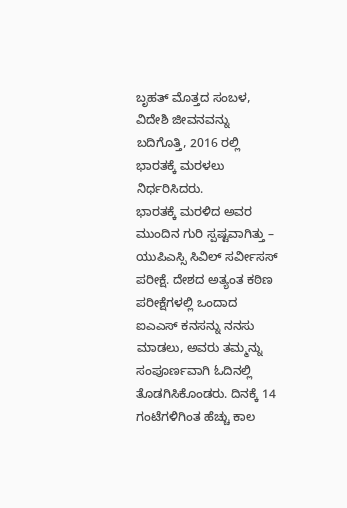ಬೃಹತ್ ಮೊತ್ತದ ಸಂಬಳ, ವಿದೇಶಿ ಜೀವನವನ್ನು ಬದಿಗೊತ್ತಿ, 2016 ರಲ್ಲಿ ಭಾರತಕ್ಕೆ ಮರಳಲು ನಿರ್ಧರಿಸಿದರು.
ಭಾರತಕ್ಕೆ ಮರಳಿದ ಅವರ ಮುಂದಿನ ಗುರಿ ಸ್ಪಷ್ಟವಾಗಿತ್ತು – ಯುಪಿಎಸ್ಸಿ ಸಿವಿಲ್ ಸರ್ವೀಸಸ್ ಪರೀಕ್ಷೆ. ದೇಶದ ಅತ್ಯಂತ ಕಠಿಣ ಪರೀಕ್ಷೆಗಳಲ್ಲಿ ಒಂದಾದ ಐಎಎಸ್ ಕನಸನ್ನು ನನಸು ಮಾಡಲು, ಅವರು ತಮ್ಮನ್ನು ಸಂಪೂರ್ಣವಾಗಿ ಓದಿನಲ್ಲಿ ತೊಡಗಿಸಿಕೊಂಡರು. ದಿನಕ್ಕೆ 14 ಗಂಟೆಗಳಿಗಿಂತ ಹೆಚ್ಚು ಕಾಲ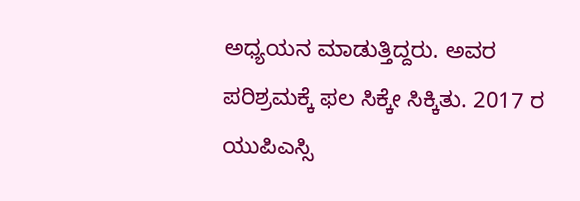ಅಧ್ಯಯನ ಮಾಡುತ್ತಿದ್ದರು. ಅವರ ಪರಿಶ್ರಮಕ್ಕೆ ಫಲ ಸಿಕ್ಕೇ ಸಿಕ್ಕಿತು. 2017 ರ ಯುಪಿಎಸ್ಸಿ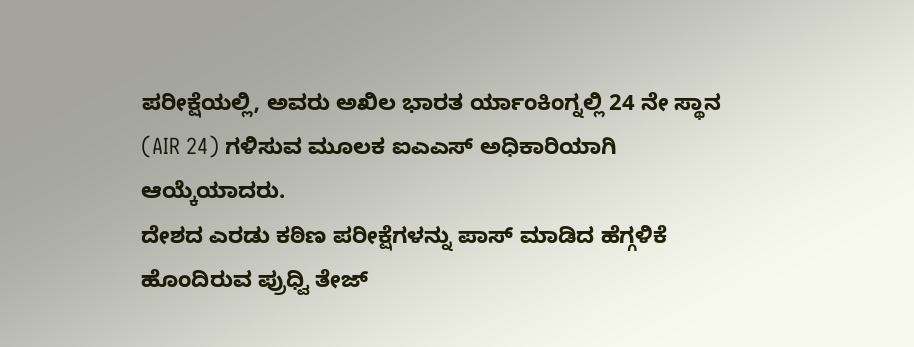ಪರೀಕ್ಷೆಯಲ್ಲಿ, ಅವರು ಅಖಿಲ ಭಾರತ ರ್ಯಾಂಕಿಂಗ್ನಲ್ಲಿ 24 ನೇ ಸ್ಥಾನ (AIR 24) ಗಳಿಸುವ ಮೂಲಕ ಐಎಎಸ್ ಅಧಿಕಾರಿಯಾಗಿ ಆಯ್ಕೆಯಾದರು.
ದೇಶದ ಎರಡು ಕಠಿಣ ಪರೀಕ್ಷೆಗಳನ್ನು ಪಾಸ್ ಮಾಡಿದ ಹೆಗ್ಗಳಿಕೆ ಹೊಂದಿರುವ ಪ್ರುಧ್ವಿ ತೇಜ್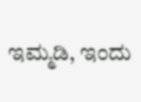ಇಮ್ಮಡಿ, ಇಂದು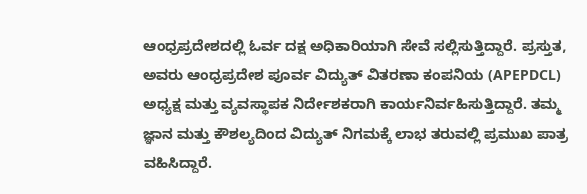ಆಂಧ್ರಪ್ರದೇಶದಲ್ಲಿ ಓರ್ವ ದಕ್ಷ ಅಧಿಕಾರಿಯಾಗಿ ಸೇವೆ ಸಲ್ಲಿಸುತ್ತಿದ್ದಾರೆ. ಪ್ರಸ್ತುತ, ಅವರು ಆಂಧ್ರಪ್ರದೇಶ ಪೂರ್ವ ವಿದ್ಯುತ್ ವಿತರಣಾ ಕಂಪನಿಯ (APEPDCL) ಅಧ್ಯಕ್ಷ ಮತ್ತು ವ್ಯವಸ್ಥಾಪಕ ನಿರ್ದೇಶಕರಾಗಿ ಕಾರ್ಯನಿರ್ವಹಿಸುತ್ತಿದ್ದಾರೆ. ತಮ್ಮ ಜ್ಞಾನ ಮತ್ತು ಕೌಶಲ್ಯದಿಂದ ವಿದ್ಯುತ್ ನಿಗಮಕ್ಕೆ ಲಾಭ ತರುವಲ್ಲಿ ಪ್ರಮುಖ ಪಾತ್ರ ವಹಿಸಿದ್ದಾರೆ.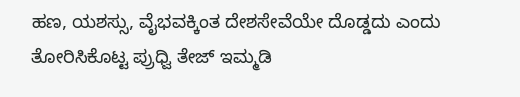ಹಣ, ಯಶಸ್ಸು, ವೈಭವಕ್ಕಿಂತ ದೇಶಸೇವೆಯೇ ದೊಡ್ಡದು ಎಂದು ತೋರಿಸಿಕೊಟ್ಟ ಪ್ರುಧ್ವಿ ತೇಜ್ ಇಮ್ಮಡಿ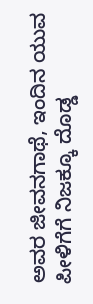ಅವರ ಜೀವನಗಾಥೆ, ಇಂದಿನ ಯುವ ಪೀಳಿಗೆಗೆ ನಿಜಕ್ಕೂ ದೊಡ್ಡ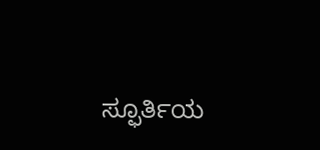ಸ್ಫೂರ್ತಿಯ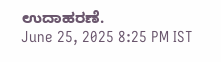ಉದಾಹರಣೆ.
June 25, 2025 8:25 PM IST